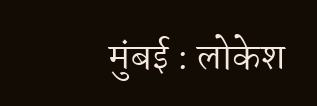मुंबई : लोकेश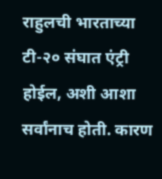राहुलची भारताच्या टी-२० संघात एंट्री होईल, अशी आशा सर्वांनाच होती. कारण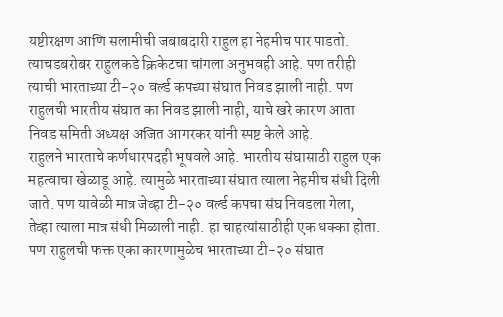यष्टीरक्षण आणि सलामीची जबाबदारी राहुल हा नेहमीच पार पाडतो. त्याचडबरोबर राहुलकडे क्रिकेटचा चांगला अनुभवही आहे. पण तरीही त्याची भारताच्या टी-२० वर्ल्ड कपच्या संघात निवड झाली नाही. पण राहुलची भारतीय संघात का निवड झाली नाही, याचे खरे कारण आता निवड समिती अध्यक्ष अजित आगरकर यांनी स्पष्ट केले आहे.
राहुलने भारताचे कर्णधारपदही भूषवले आहे. भारतीय संघासाठी राहुल एक महत्वाचा खेळाडू आहे. त्यामुळे भारताच्या संघात त्याला नेहमीच संधी दिली जाते. पण यावेळी मात्र जेव्हा टी-२० वर्ल्ड कपचा संघ निवडला गेला, तेव्हा त्याला मात्र संधी मिळाली नाही. हा चाहत्यांसाठीही एक धक्का होता. पण राहुलची फक्त एका कारणामुळेच भारताच्या टी-२० संघात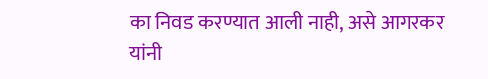का निवड करण्यात आली नाही, असे आगरकर यांनी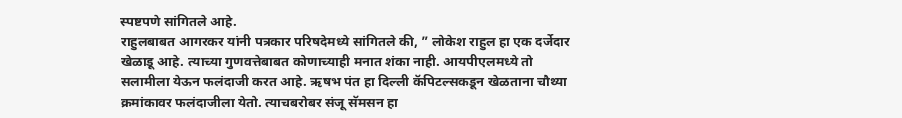स्पष्टपणे सांगितले आहे.
राहुलबाबत आगरकर यांनी पत्रकार परिषदेमध्ये सांगितले की, ” लोकेश राहुल हा एक दर्जेदार खेळाडू आहे. त्याच्या गुणवत्तेबाबत कोणाच्याही मनात शंका नाही. आयपीएलमध्ये तो सलामीला येऊन फलंदाजी करत आहे. ऋषभ पंत हा दिल्ली कॅपिटल्सकडून खेळताना चौथ्या क्रमांकावर फलंदाजीला येतो. त्याचबरोबर संजू सॅमसन हा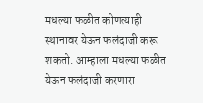मधल्या फळीत कोणत्याही स्थानावर येऊन फलंदाजी करू शकतो. आम्हाला मधल्या फळीत येऊन फलंदाजी करणारा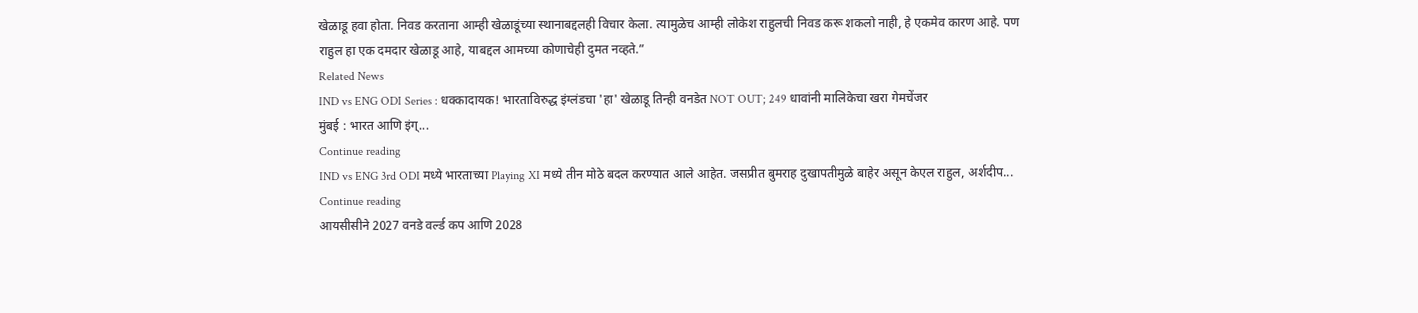खेळाडू हवा होता. निवड करताना आम्ही खेळाडूंच्या स्थानाबद्दलही विचार केला. त्यामुळेच आम्ही लोकेश राहुलची निवड करू शकलो नाही, हे एकमेव कारण आहे. पण राहुल हा एक दमदार खेळाडू आहे, याबद्दल आमच्या कोणाचेही दुमत नव्हते.”
Related News
IND vs ENG ODI Series : धक्कादायक! भारताविरुद्ध इंग्लंडचा 'हा' खेळाडू तिन्ही वनडेत NOT OUT; 249 धावांनी मालिकेचा खरा गेमचेंजर
मुंबई : भारत आणि इंग्...
Continue reading
IND vs ENG 3rd ODI मध्ये भारताच्या Playing XI मध्ये तीन मोठे बदल करण्यात आले आहेत. जसप्रीत बुमराह दुखापतीमुळे बाहेर असून केएल राहुल, अर्शदीप...
Continue reading
आयसीसीने 2027 वनडे वर्ल्ड कप आणि 2028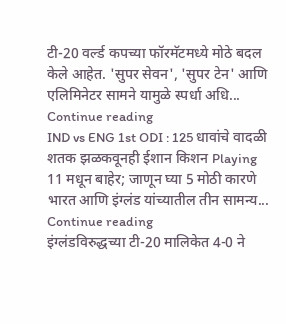टी-20 वर्ल्ड कपच्या फॉरमॅटमध्ये मोठे बदल केले आहेत. 'सुपर सेवन', 'सुपर टेन' आणि एलिमिनेटर सामने यामुळे स्पर्धा अधि...
Continue reading
IND vs ENG 1st ODI : 125 धावांचे वादळी शतक झळकवूनही ईशान किशन Playing 11 मधून बाहेर; जाणून घ्या 5 मोठी कारणे
भारत आणि इंग्लंड यांच्यातील तीन सामन्य...
Continue reading
इंग्लंडविरुद्धच्या टी-20 मालिकेत 4-0 ने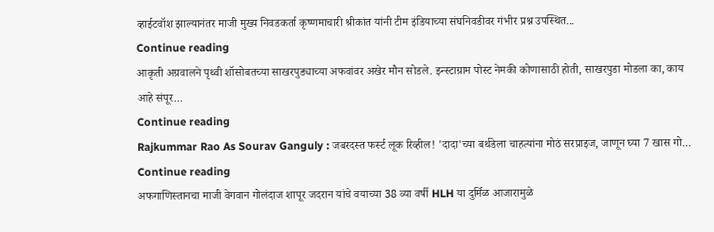व्हाईटवॉश झाल्यानंतर माजी मुख्य निवडकर्ता कृष्णमाचारी श्रीकांत यांनी टीम इंडियाच्या संघनिवडीवर गंभीर प्रश्न उपस्थित...
Continue reading
आकृती अग्रवालने पृथ्वी शॉसोबतच्या साखरपुड्याच्या अफवांवर अखेर मौन सोडले. इन्स्टाग्राम पोस्ट नेमकी कोणासाठी होती, साखरपुडा मोडला का, काय आहे संपूर...
Continue reading
Rajkummar Rao As Sourav Ganguly : जबरदस्त फर्स्ट लूक रिव्हील! 'दादा'च्या बर्थडेला चाहत्यांना मोठं सरप्राइज, जाणून घ्या 7 खास गो...
Continue reading
अफगाणिस्तानचा माजी वेगवान गोलंदाज शापूर जदरान यांचे वयाच्या 38 व्या वर्षी HLH या दुर्मिळ आजारामुळे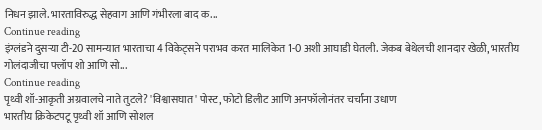निधन झाले. भारताविरुद्ध सेहवाग आणि गंभीरला बाद क...
Continue reading
इंग्लंडने दुसऱ्या टी-20 सामन्यात भारताचा 4 विकेट्सने पराभव करत मालिकेत 1-0 अशी आघाडी घेतली. जेकब बेथेलची शानदार खेळी, भारतीय गोलंदाजीचा फ्लॉप शो आणि सो...
Continue reading
पृथ्वी शॉ-आकृती अग्रवालचे नाते तुटले? 'विश्वासघात' पोस्ट, फोटो डिलीट आणि अनफॉलोनंतर चर्चांना उधाण
भारतीय क्रिकेटपटू पृथ्वी शॉ आणि सोशल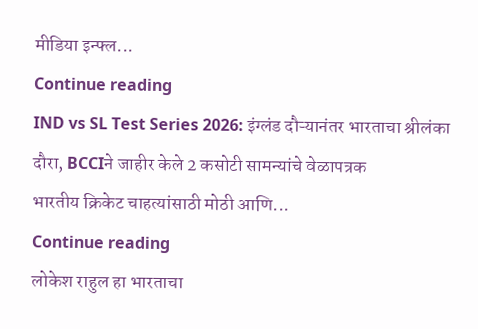मीडिया इन्फ्ल...
Continue reading
IND vs SL Test Series 2026: इंग्लंड दौऱ्यानंतर भारताचा श्रीलंका दौरा, BCCIने जाहीर केले 2 कसोटी सामन्यांचे वेळापत्रक
भारतीय क्रिकेट चाहत्यांसाठी मोठी आणि...
Continue reading
लोकेश राहुल हा भारताचा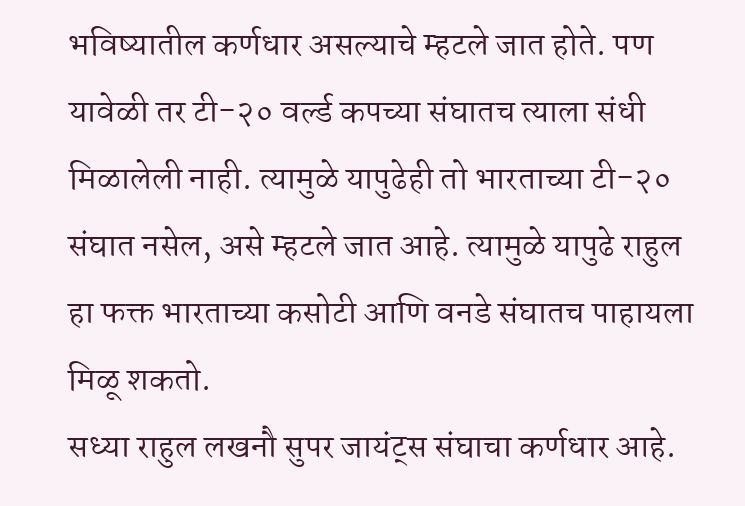भविष्यातील कर्णधार असल्याचे म्हटले जात होते. पण यावेळी तर टी-२० वर्ल्ड कपच्या संघातच त्याला संधी मिळालेली नाही. त्यामुळे यापुढेही तो भारताच्या टी-२० संघात नसेल, असे म्हटले जात आहे. त्यामुळे यापुढे राहुल हा फक्त भारताच्या कसोटी आणि वनडे संघातच पाहायला मिळू शकतो.
सध्या राहुल लखनौ सुपर जायंट्स संघाचा कर्णधार आहे.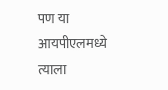पण या आयपीएलमध्ये त्याला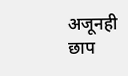अजूनही छाप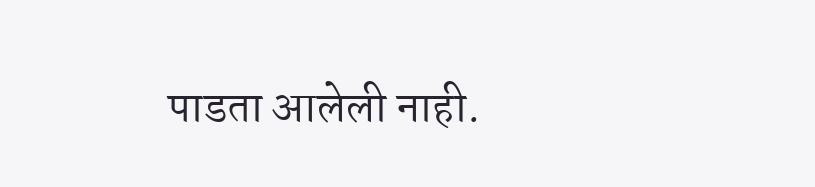पाडता आलेली नाही.